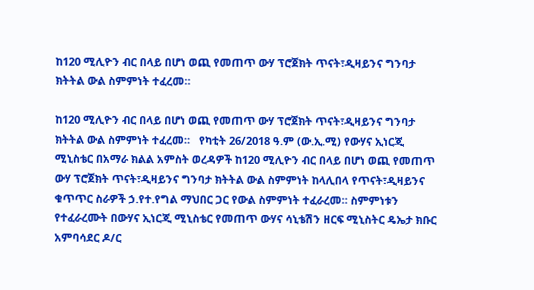ከ120 ሚሊዮን ብር በላይ በሆነ ወጪ የመጠጥ ውሃ ፕሮጀክት ጥናት፣ዲዛይንና ግንባታ ክትትል ውል ስምምነት ተፈረመ።

ከ120 ሚሊዮን ብር በላይ በሆነ ወጪ የመጠጥ ውሃ ፕሮጀክት ጥናት፣ዲዛይንና ግንባታ ክትትል ውል ስምምነት ተፈረመ።   የካቲት 26/2018 ዓ.ም (ው.ኢ.ሚ) የውሃና ኢነርጂ ሚኒስቴር በአማራ ክልል አምስት ወረዳዎች ከ120 ሚሊዮን ብር በላይ በሆነ ወጪ የመጠጥ ውሃ ፕሮጀክት ጥናት፣ዲዛይንና ግንባታ ክትትል ውል ስምምነት ከላሊበላ የጥናት፣ዲዛይንና ቁጥጥር ስራዎች ኃ.የተ.የግል ማህበር ጋር የውል ስምምነት ተፈራረመ። ስምምነቱን የተፈራረሙት በውሃና ኢነርጂ ሚኒስቴር የመጠጥ ውሃና ሳኒቴሽን ዘርፍ ሚኒስትር ዴኤታ ክቡር አምባሳደር ዶ/ር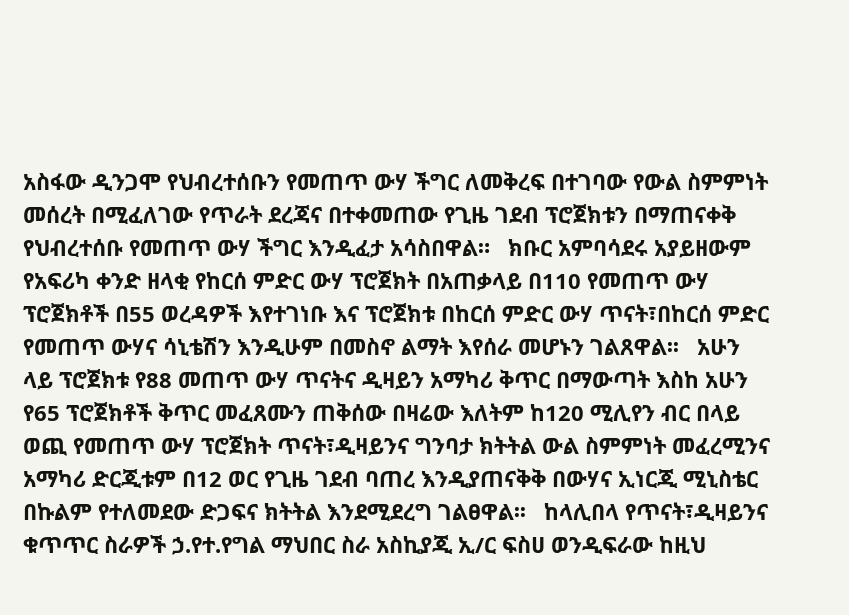አስፋው ዲንጋሞ የህብረተሰቡን የመጠጥ ውሃ ችግር ለመቅረፍ በተገባው የውል ስምምነት መሰረት በሚፈለገው የጥራት ደረጃና በተቀመጠው የጊዜ ገደብ ፕሮጀክቱን በማጠናቀቅ የህብረተሰቡ የመጠጥ ውሃ ችግር እንዲፈታ አሳስበዋል።   ክቡር አምባሳደሩ አያይዘውም የአፍሪካ ቀንድ ዘላቂ የከርሰ ምድር ውሃ ፕሮጀክት በአጠቃላይ በ110 የመጠጥ ውሃ ፕሮጀክቶች በ55 ወረዳዎች እየተገነቡ እና ፕሮጀክቱ በከርሰ ምድር ውሃ ጥናት፣በከርሰ ምድር የመጠጥ ውሃና ሳኒቴሽን እንዲሁም በመስኖ ልማት እየሰራ መሆኑን ገልጸዋል፡፡   አሁን ላይ ፕሮጀክቱ የ88 መጠጥ ውሃ ጥናትና ዲዛይን አማካሪ ቅጥር በማውጣት እስከ አሁን የ65 ፕሮጀክቶች ቅጥር መፈጸሙን ጠቅሰው በዛሬው እለትም ከ120 ሚሊየን ብር በላይ ወጪ የመጠጥ ውሃ ፕሮጀክት ጥናት፣ዲዛይንና ግንባታ ክትትል ውል ስምምነት መፈረሚንና አማካሪ ድርጂቱም በ12 ወር የጊዜ ገደብ ባጠረ እንዲያጠናቅቅ በውሃና ኢነርጂ ሚኒስቴር በኩልም የተለመደው ድጋፍና ክትትል እንደሚደረግ ገልፀዋል፡፡   ከላሊበላ የጥናት፣ዲዛይንና ቁጥጥር ስራዎች ኃ.የተ.የግል ማህበር ስራ አስኪያጂ ኢ/ር ፍስሀ ወንዲፍራው ከዚህ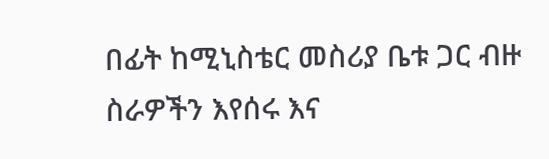በፊት ከሚኒስቴር መስሪያ ቤቱ ጋር ብዙ ስራዎችን እየሰሩ እና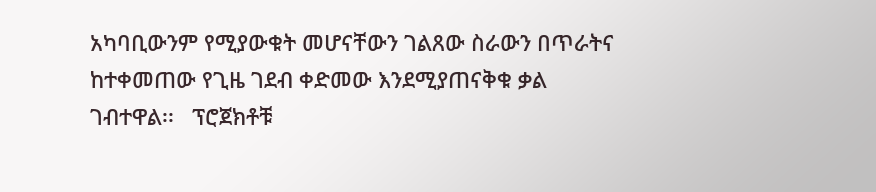አካባቢውንም የሚያውቁት መሆናቸውን ገልጸው ስራውን በጥራትና ከተቀመጠው የጊዜ ገደብ ቀድመው እንደሚያጠናቅቁ ቃል ገብተዋል፡፡   ፕሮጀክቶቹ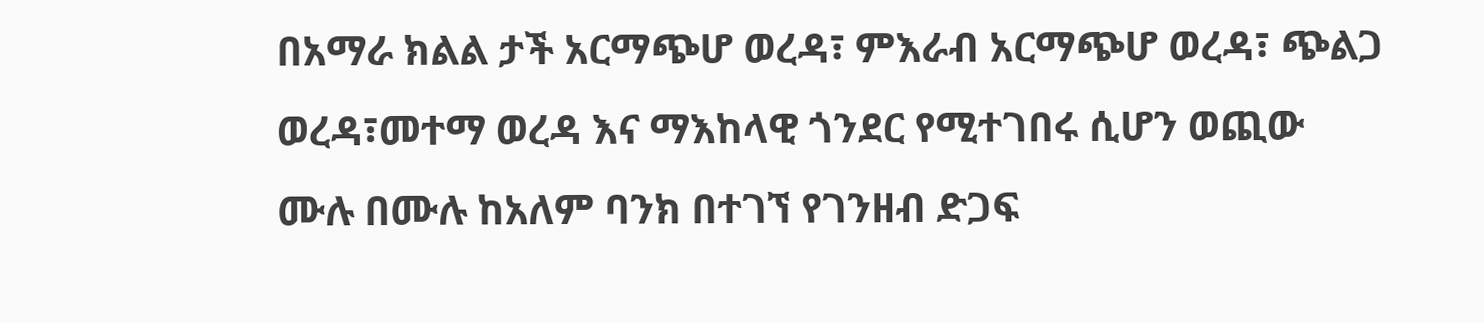በአማራ ክልል ታች አርማጭሆ ወረዳ፣ ምእራብ አርማጭሆ ወረዳ፣ ጭልጋ ወረዳ፣መተማ ወረዳ እና ማእከላዊ ጎንደር የሚተገበሩ ሲሆን ወጪው ሙሉ በሙሉ ከአለም ባንክ በተገኘ የገንዘብ ድጋፍ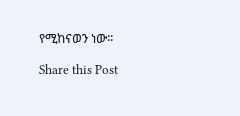የሚከናወን ነው፡፡

Share this Post